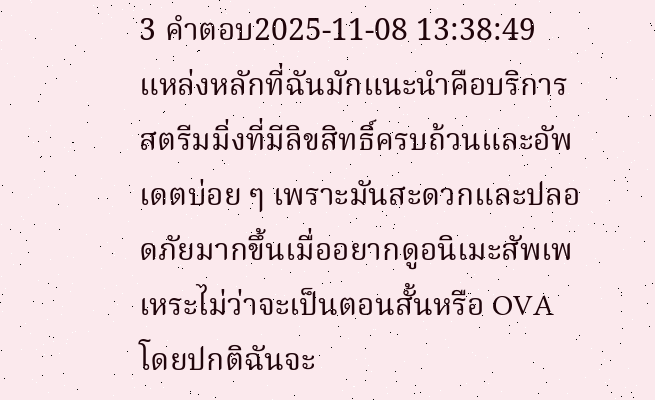3 คำตอบ2025-11-08 13:38:49
แหล่งหลักที่ฉันมักแนะนำคือบริการสตรีมมิ่งที่มีลิขสิทธิ์ครบถ้วนและอัพเดตบ่อย ๆ เพราะมันสะดวกและปลอดภัยมากขึ้นเมื่ออยากดูอนิเมะสัพเพเหระไม่ว่าจะเป็นตอนสั้นหรือ OVA
โดยปกติฉันจะ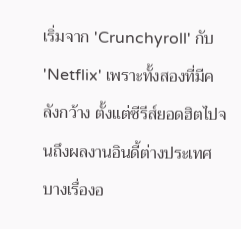เริ่มจาก 'Crunchyroll' กับ 'Netflix' เพราะทั้งสองที่มีคลังกว้าง ตั้งแต่ซีรีส์ยอดฮิตไปจนถึงผลงานอินดี้ต่างประเทศ บางเรื่องอ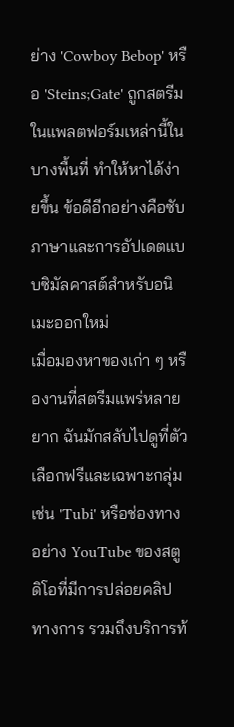ย่าง 'Cowboy Bebop' หรือ 'Steins;Gate' ถูกสตรีมในแพลตฟอร์มเหล่านี้ในบางพื้นที่ ทำให้หาได้ง่ายขึ้น ข้อดีอีกอย่างคือซับภาษาและการอัปเดตแบบซิมัลคาสต์สำหรับอนิเมะออกใหม่
เมื่อมองหาของเก่า ๆ หรืองานที่สตรีมแพร่หลายยาก ฉันมักสลับไปดูที่ตัวเลือกฟรีและเฉพาะกลุ่ม เช่น 'Tubi' หรือช่องทางอย่าง YouTube ของสตูดิโอที่มีการปล่อยคลิปทางการ รวมถึงบริการท้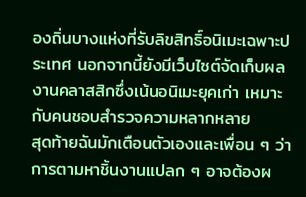องถิ่นบางแห่งที่รับลิขสิทธิ์อนิเมะเฉพาะประเทศ นอกจากนี้ยังมีเว็บไซต์จัดเก็บผลงานคลาสสิกซึ่งเน้นอนิเมะยุคเก่า เหมาะกับคนชอบสำรวจความหลากหลาย
สุดท้ายฉันมักเตือนตัวเองและเพื่อน ๆ ว่าการตามหาชิ้นงานแปลก ๆ อาจต้องผ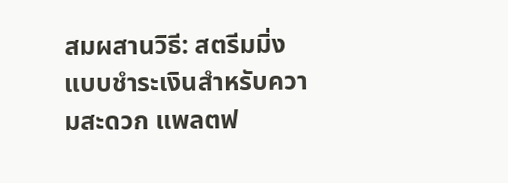สมผสานวิธี: สตรีมมิ่งแบบชำระเงินสำหรับความสะดวก แพลตฟ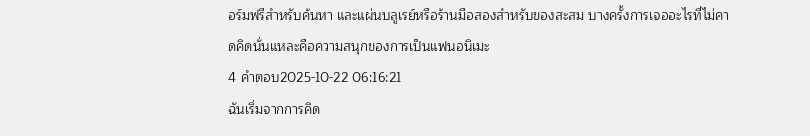อร์มฟรีสำหรับค้นหา และแผ่นบลูเรย์หรือร้านมือสองสำหรับของสะสม บางครั้งการเจออะไรที่ไม่คาดคิดนั่นแหละคือความสนุกของการเป็นแฟนอนิเมะ
4 คำตอบ2025-10-22 06:16:21
ฉันเริ่มจากการคิด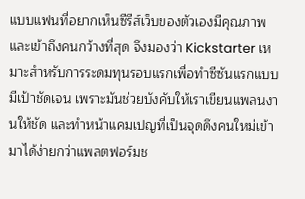แบบแฟนที่อยากเห็นซีรีส์เว็บของตัวเองมีคุณภาพและเข้าถึงคนกว้างที่สุด จึงมองว่า Kickstarter เหมาะสำหรับการระดมทุนรอบแรกเพื่อทำซีซันแรกแบบมีเป้าชัดเจน เพราะมันช่วยบังคับให้เราเขียนแพลนงานให้ชัด และทำหน้าแคมเปญที่เป็นจุดดึงคนใหม่เข้ามาได้ง่ายกว่าแพลตฟอร์มช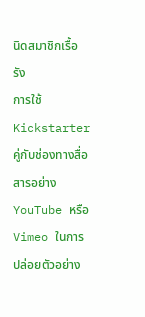นิดสมาชิกเรื้อรัง
การใช้ Kickstarter คู่กับช่องทางสื่อสารอย่าง YouTube หรือ Vimeo ในการปล่อยตัวอย่าง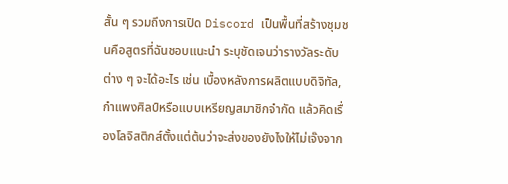สั้น ๆ รวมถึงการเปิด Discord เป็นพื้นที่สร้างชุมชนคือสูตรที่ฉันชอบแนะนำ ระบุชัดเจนว่ารางวัลระดับต่าง ๆ จะได้อะไร เช่น เบื้องหลังการผลิตแบบดิจิทัล, กำแพงศิลป์หรือแบบเหรียญสมาชิกจำกัด แล้วคิดเรื่องโลจิสติกส์ตั้งแต่ต้นว่าจะส่งของยังไงให้ไม่เจ๊งจาก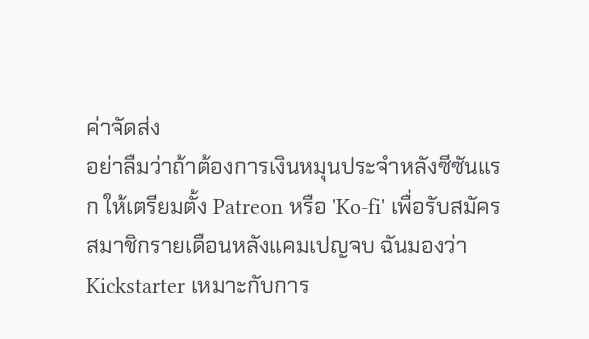ค่าจัดส่ง
อย่าลืมว่าถ้าต้องการเงินหมุนประจำหลังซีซันแรก ให้เตรียมตั้ง Patreon หรือ 'Ko-fi' เพื่อรับสมัครสมาชิกรายเดือนหลังแคมเปญจบ ฉันมองว่า Kickstarter เหมาะกับการ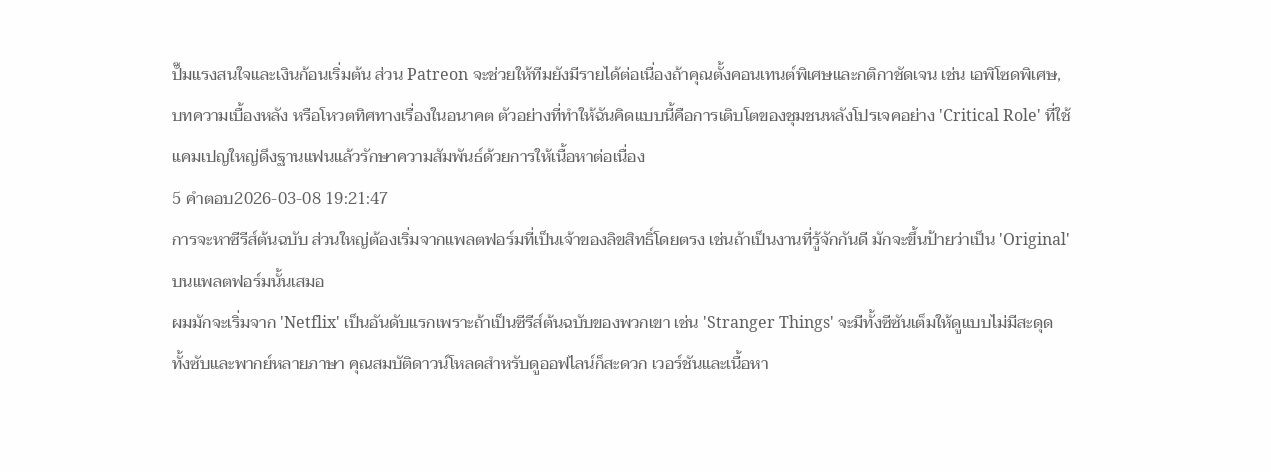ปั๊มแรงสนใจและเงินก้อนเริ่มต้น ส่วน Patreon จะช่วยให้ทีมยังมีรายได้ต่อเนื่องถ้าคุณตั้งคอนเทนต์พิเศษและกติกาชัดเจน เช่น เอพิโซดพิเศษ, บทความเบื้องหลัง หรือโหวตทิศทางเรื่องในอนาคต ตัวอย่างที่ทำให้ฉันคิดแบบนี้คือการเติบโตของชุมชนหลังโปรเจคอย่าง 'Critical Role' ที่ใช้แคมเปญใหญ่ดึงฐานแฟนแล้วรักษาความสัมพันธ์ด้วยการให้เนื้อหาต่อเนื่อง
5 คำตอบ2026-03-08 19:21:47
การจะหาซีรีส์ต้นฉบับ ส่วนใหญ่ต้องเริ่มจากแพลตฟอร์มที่เป็นเจ้าของลิขสิทธิ์โดยตรง เช่นถ้าเป็นงานที่รู้จักกันดี มักจะขึ้นป้ายว่าเป็น 'Original' บนแพลตฟอร์มนั้นเสมอ
ผมมักจะเริ่มจาก 'Netflix' เป็นอันดับแรกเพราะถ้าเป็นซีรีส์ต้นฉบับของพวกเขา เช่น 'Stranger Things' จะมีทั้งซีซันเต็มให้ดูแบบไม่มีสะดุด ทั้งซับและพากย์หลายภาษา คุณสมบัติดาวน์โหลดสำหรับดูออฟไลน์ก็สะดวก เวอร์ชันและเนื้อหา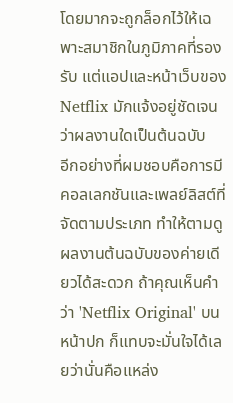โดยมากจะถูกล็อกไว้ให้เฉพาะสมาชิกในภูมิภาคที่รองรับ แต่แอปและหน้าเว็บของ Netflix มักแจ้งอยู่ชัดเจนว่าผลงานใดเป็นต้นฉบับ
อีกอย่างที่ผมชอบคือการมีคอลเลกชันและเพลย์ลิสต์ที่จัดตามประเภท ทำให้ตามดูผลงานต้นฉบับของค่ายเดียวได้สะดวก ถ้าคุณเห็นคำว่า 'Netflix Original' บนหน้าปก ก็แทบจะมั่นใจได้เลยว่านั่นคือแหล่ง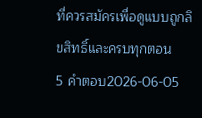ที่ควรสมัครเพื่อดูแบบถูกลิขสิทธิ์และครบทุกตอน
5 คำตอบ2026-06-05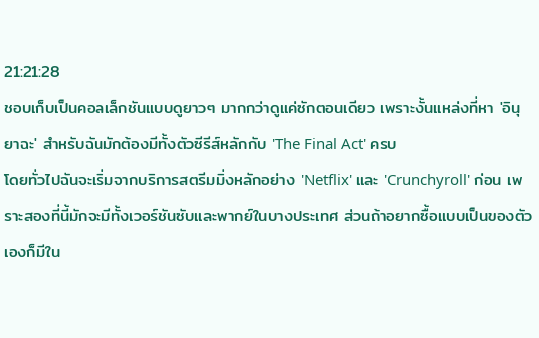21:21:28
ชอบเก็บเป็นคอลเล็กชันแบบดูยาวๆ มากกว่าดูแค่ซักตอนเดียว เพราะงั้นแหล่งที่หา 'อินุยาฉะ' สำหรับฉันมักต้องมีทั้งตัวซีรีส์หลักกับ 'The Final Act' ครบ
โดยทั่วไปฉันจะเริ่มจากบริการสตรีมมิ่งหลักอย่าง 'Netflix' และ 'Crunchyroll' ก่อน เพราะสองที่นี้มักจะมีทั้งเวอร์ชันซับและพากย์ในบางประเทศ ส่วนถ้าอยากซื้อแบบเป็นของตัวเองก็มีใน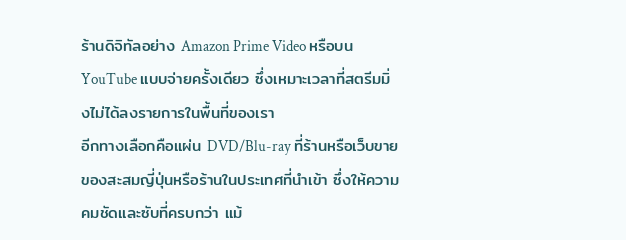ร้านดิจิทัลอย่าง Amazon Prime Video หรือบน YouTube แบบจ่ายครั้งเดียว ซึ่งเหมาะเวลาที่สตรีมมิ่งไม่ได้ลงรายการในพื้นที่ของเรา
อีกทางเลือกคือแผ่น DVD/Blu-ray ที่ร้านหรือเว็บขายของสะสมญี่ปุ่นหรือร้านในประเทศที่นำเข้า ซึ่งให้ความคมชัดและซับที่ครบกว่า แม้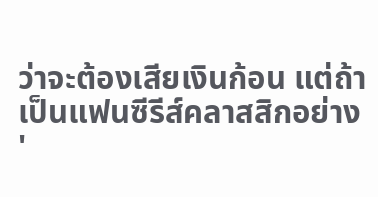ว่าจะต้องเสียเงินก้อน แต่ถ้าเป็นแฟนซีรีส์คลาสสิกอย่าง '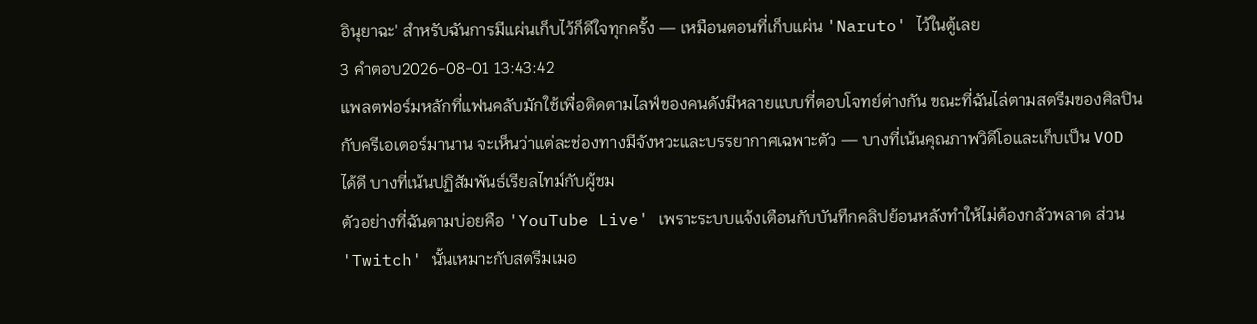อินุยาฉะ' สำหรับฉันการมีแผ่นเก็บไว้ก็ดีใจทุกครั้ง — เหมือนตอนที่เก็บแผ่น 'Naruto' ไว้ในตู้เลย
3 คำตอบ2026-08-01 13:43:42
แพลตฟอร์มหลักที่แฟนคลับมักใช้เพื่อติดตามไลฟ์ของคนดังมีหลายแบบที่ตอบโจทย์ต่างกัน ขณะที่ฉันไล่ตามสตรีมของศิลปินกับครีเอเตอร์มานาน จะเห็นว่าแต่ละช่องทางมีจังหวะและบรรยากาศเฉพาะตัว — บางที่เน้นคุณภาพวิดีโอและเก็บเป็น VOD ได้ดี บางที่เน้นปฏิสัมพันธ์เรียลไทม์กับผู้ชม
ตัวอย่างที่ฉันตามบ่อยคือ 'YouTube Live' เพราะระบบแจ้งเตือนกับบันทึกคลิปย้อนหลังทำให้ไม่ต้องกลัวพลาด ส่วน 'Twitch' นั้นเหมาะกับสตรีมเมอ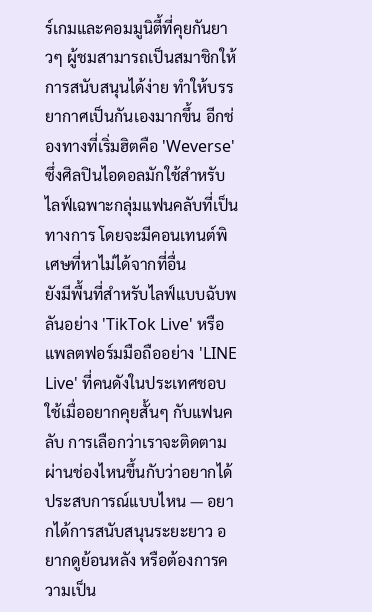ร์เกมและคอมมูนิตี้ที่คุยกันยาวๆ ผู้ชมสามารถเป็นสมาชิกให้การสนับสนุนได้ง่าย ทำให้บรรยากาศเป็นกันเองมากขึ้น อีกช่องทางที่เริ่มฮิตคือ 'Weverse' ซึ่งศิลปินไอดอลมักใช้สำหรับไลฟ์เฉพาะกลุ่มแฟนคลับที่เป็นทางการ โดยจะมีคอนเทนต์พิเศษที่หาไม่ได้จากที่อื่น
ยังมีพื้นที่สำหรับไลฟ์แบบฉับพลันอย่าง 'TikTok Live' หรือแพลตฟอร์มมือถืออย่าง 'LINE Live' ที่คนดังในประเทศชอบใช้เมื่ออยากคุยสั้นๆ กับแฟนคลับ การเลือกว่าเราจะติดตามผ่านช่องไหนขึ้นกับว่าอยากได้ประสบการณ์แบบไหน — อยากได้การสนับสนุนระยะยาว อยากดูย้อนหลัง หรือต้องการความเป็น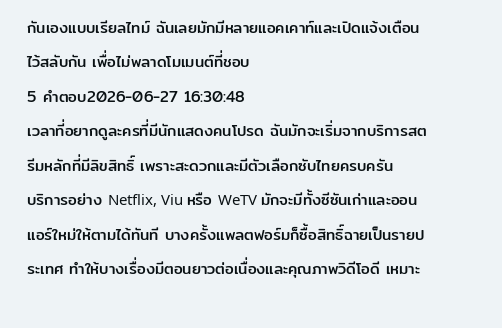กันเองแบบเรียลไทม์ ฉันเลยมักมีหลายแอคเคาท์และเปิดแจ้งเตือนไว้สลับกัน เพื่อไม่พลาดโมเมนต์ที่ชอบ
5 คำตอบ2026-06-27 16:30:48
เวลาที่อยากดูละครที่มีนักแสดงคนโปรด ฉันมักจะเริ่มจากบริการสตรีมหลักที่มีลิขสิทธิ์ เพราะสะดวกและมีตัวเลือกซับไทยครบครัน
บริการอย่าง Netflix, Viu หรือ WeTV มักจะมีทั้งซีซันเก่าและออนแอร์ใหม่ให้ตามได้ทันที บางครั้งแพลตฟอร์มก็ซื้อสิทธิ์ฉายเป็นรายประเทศ ทำให้บางเรื่องมีตอนยาวต่อเนื่องและคุณภาพวิดีโอดี เหมาะ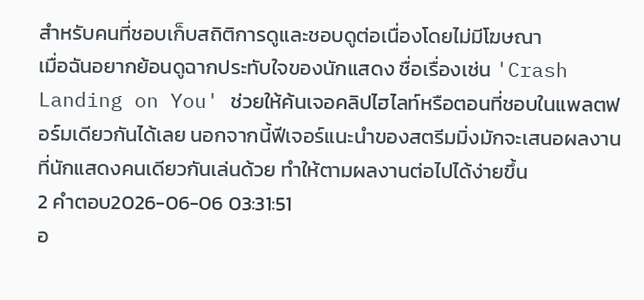สำหรับคนที่ชอบเก็บสถิติการดูและชอบดูต่อเนื่องโดยไม่มีโฆษณา
เมื่อฉันอยากย้อนดูฉากประทับใจของนักแสดง ชื่อเรื่องเช่น 'Crash Landing on You' ช่วยให้ค้นเจอคลิปไฮไลท์หรือตอนที่ชอบในแพลตฟอร์มเดียวกันได้เลย นอกจากนี้ฟีเจอร์แนะนำของสตรีมมิ่งมักจะเสนอผลงานที่นักแสดงคนเดียวกันเล่นด้วย ทำให้ตามผลงานต่อไปได้ง่ายขึ้น
2 คำตอบ2026-06-06 03:31:51
อ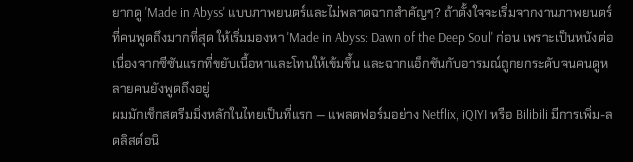ยากดู 'Made in Abyss' แบบภาพยนตร์และไม่พลาดฉากสำคัญๆ? ถ้าตั้งใจจะเริ่มจากงานภาพยนตร์ที่คนพูดถึงมากที่สุด ให้เริ่มมองหา 'Made in Abyss: Dawn of the Deep Soul' ก่อน เพราะเป็นหนังต่อเนื่องจากซีซันแรกที่ขยับเนื้อหาและโทนให้เข้มขึ้น และฉากแอ็กชันกับอารมณ์ถูกยกระดับจนคนดูหลายคนยังพูดถึงอยู่
ผมมักเช็กสตรีมมิ่งหลักในไทยเป็นที่แรก — แพลตฟอร์มอย่าง Netflix, iQIYI หรือ Bilibili มีการเพิ่ม-ลดลิสต์อนิ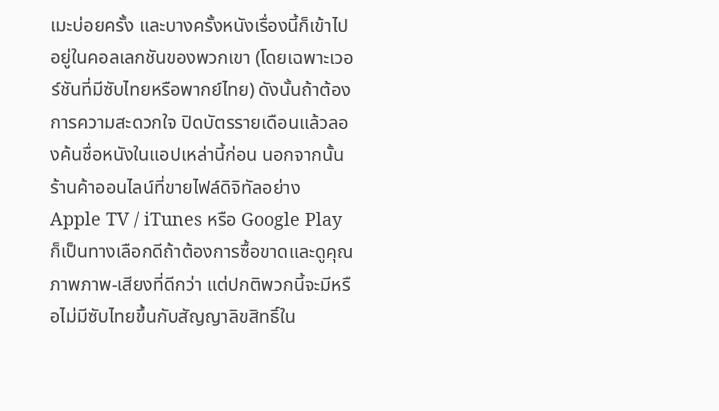เมะบ่อยครั้ง และบางครั้งหนังเรื่องนี้ก็เข้าไปอยู่ในคอลเลกชันของพวกเขา (โดยเฉพาะเวอร์ชันที่มีซับไทยหรือพากย์ไทย) ดังนั้นถ้าต้องการความสะดวกใจ ปิดบัตรรายเดือนแล้วลองค้นชื่อหนังในแอปเหล่านี้ก่อน นอกจากนั้นร้านค้าออนไลน์ที่ขายไฟล์ดิจิทัลอย่าง Apple TV / iTunes หรือ Google Play ก็เป็นทางเลือกดีถ้าต้องการซื้อขาดและดูคุณภาพภาพ-เสียงที่ดีกว่า แต่ปกติพวกนี้จะมีหรือไม่มีซับไทยขึ้นกับสัญญาลิขสิทธิ์ใน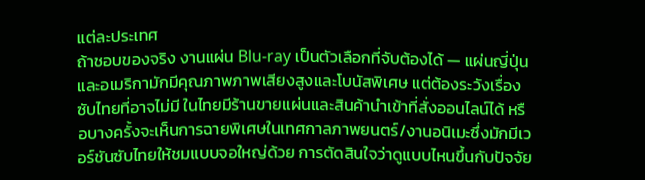แต่ละประเทศ
ถ้าชอบของจริง งานแผ่น Blu‑ray เป็นตัวเลือกที่จับต้องได้ — แผ่นญี่ปุ่นและอเมริกามักมีคุณภาพภาพเสียงสูงและโบนัสพิเศษ แต่ต้องระวังเรื่องซับไทยที่อาจไม่มี ในไทยมีร้านขายแผ่นและสินค้านำเข้าที่สั่งออนไลน์ได้ หรือบางครั้งจะเห็นการฉายพิเศษในเทศกาลภาพยนตร์/งานอนิเมะซึ่งมักมีเวอร์ชันซับไทยให้ชมแบบจอใหญ่ด้วย การตัดสินใจว่าดูแบบไหนขึ้นกับปัจจัย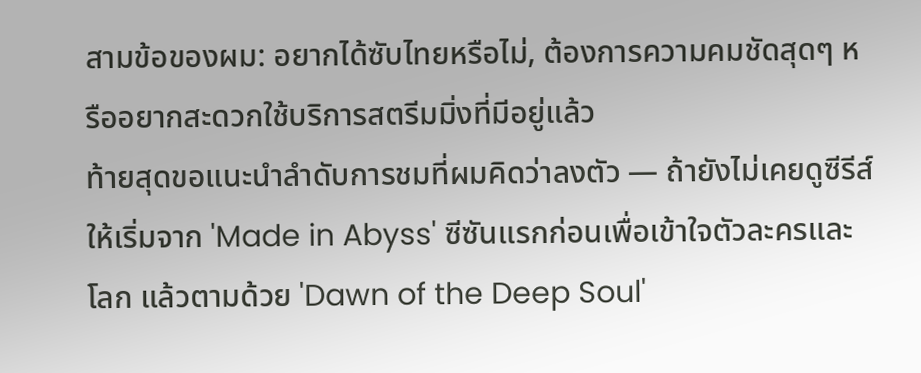สามข้อของผม: อยากได้ซับไทยหรือไม่, ต้องการความคมชัดสุดๆ หรืออยากสะดวกใช้บริการสตรีมมิ่งที่มีอยู่แล้ว
ท้ายสุดขอแนะนำลำดับการชมที่ผมคิดว่าลงตัว — ถ้ายังไม่เคยดูซีรีส์ ให้เริ่มจาก 'Made in Abyss' ซีซันแรกก่อนเพื่อเข้าใจตัวละครและโลก แล้วตามด้วย 'Dawn of the Deep Soul'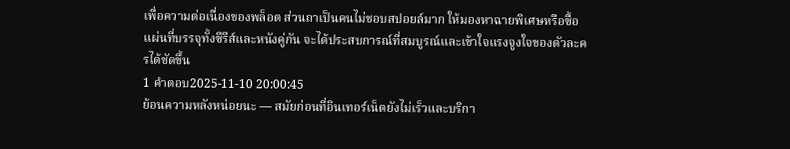เพื่อความต่อเนื่องของพล็อต ส่วนถาเป็นคนไม่ชอบสปอยล์มาก ให้มองหาฉายพิเศษหรือซื้อแผ่นที่บรรจุทั้งซีรีส์และหนังคู่กัน จะได้ประสบการณ์ที่สมบูรณ์และเข้าใจแรงจูงใจของตัวละครได้ชัดขึ้น
1 คำตอบ2025-11-10 20:00:45
ย้อนความหลังหน่อยนะ — สมัยก่อนที่อินเทอร์เน็ตยังไม่เร็วและบริกา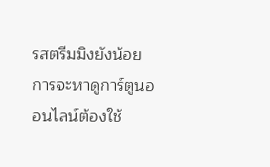รสตรีมมิงยังน้อย การจะหาดูการ์ตูนออนไลน์ต้องใช้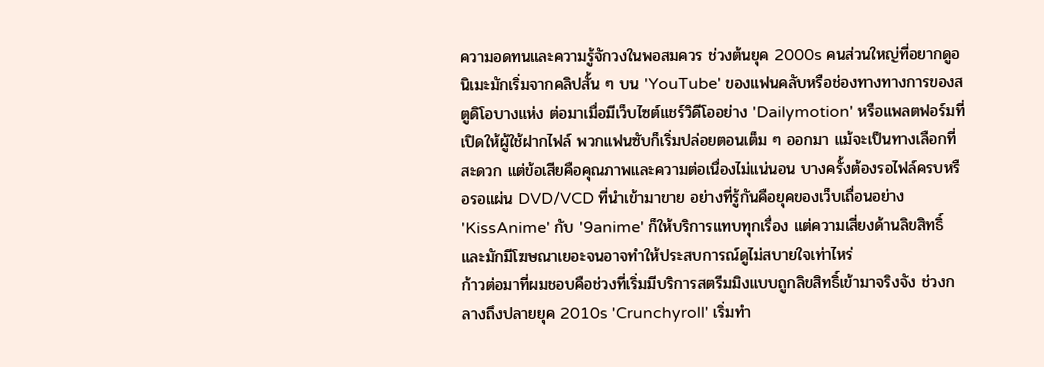ความอดทนและความรู้จักวงในพอสมควร ช่วงต้นยุค 2000s คนส่วนใหญ่ที่อยากดูอนิเมะมักเริ่มจากคลิปสั้น ๆ บน 'YouTube' ของแฟนคลับหรือช่องทางทางการของสตูดิโอบางแห่ง ต่อมาเมื่อมีเว็บไซต์แชร์วิดีโออย่าง 'Dailymotion' หรือแพลตฟอร์มที่เปิดให้ผู้ใช้ฝากไฟล์ พวกแฟนซับก็เริ่มปล่อยตอนเต็ม ๆ ออกมา แม้จะเป็นทางเลือกที่สะดวก แต่ข้อเสียคือคุณภาพและความต่อเนื่องไม่แน่นอน บางครั้งต้องรอไฟล์ครบหรือรอแผ่น DVD/VCD ที่นำเข้ามาขาย อย่างที่รู้กันคือยุคของเว็บเถื่อนอย่าง 'KissAnime' กับ '9anime' ก็ให้บริการแทบทุกเรื่อง แต่ความเสี่ยงด้านลิขสิทธิ์และมักมีโฆษณาเยอะจนอาจทำให้ประสบการณ์ดูไม่สบายใจเท่าไหร่
ก้าวต่อมาที่ผมชอบคือช่วงที่เริ่มมีบริการสตรีมมิงแบบถูกลิขสิทธิ์เข้ามาจริงจัง ช่วงกลางถึงปลายยุค 2010s 'Crunchyroll' เริ่มทำ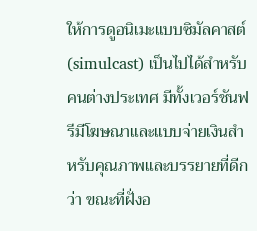ให้การดูอนิเมะแบบซิมัลคาสต์ (simulcast) เป็นไปได้สำหรับคนต่างประเทศ มีทั้งเวอร์ชันฟรีมีโฆษณาและแบบจ่ายเงินสำหรับคุณภาพและบรรยายที่ดีกว่า ขณะที่ฝั่งอ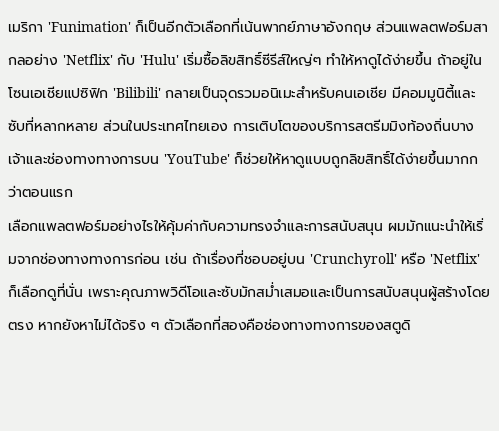เมริกา 'Funimation' ก็เป็นอีกตัวเลือกที่เน้นพากย์ภาษาอังกฤษ ส่วนแพลตฟอร์มสากลอย่าง 'Netflix' กับ 'Hulu' เริ่มซื้อลิขสิทธิ์ซีรีส์ใหญ่ๆ ทำให้หาดูได้ง่ายขึ้น ถ้าอยู่ในโซนเอเชียแปซิฟิก 'Bilibili' กลายเป็นจุดรวมอนิเมะสำหรับคนเอเชีย มีคอมมูนิตี้และซับที่หลากหลาย ส่วนในประเทศไทยเอง การเติบโตของบริการสตรีมมิงท้องถิ่นบางเจ้าและช่องทางทางการบน 'YouTube' ก็ช่วยให้หาดูแบบถูกลิขสิทธิ์ได้ง่ายขึ้นมากกว่าตอนแรก
เลือกแพลตฟอร์มอย่างไรให้คุ้มค่ากับความทรงจำและการสนับสนุน ผมมักแนะนำให้เริ่มจากช่องทางทางการก่อน เช่น ถ้าเรื่องที่ชอบอยู่บน 'Crunchyroll' หรือ 'Netflix' ก็เลือกดูที่นั่น เพราะคุณภาพวิดีโอและซับมักสม่ำเสมอและเป็นการสนับสนุนผู้สร้างโดยตรง หากยังหาไม่ได้จริง ๆ ตัวเลือกที่สองคือช่องทางทางการของสตูดิ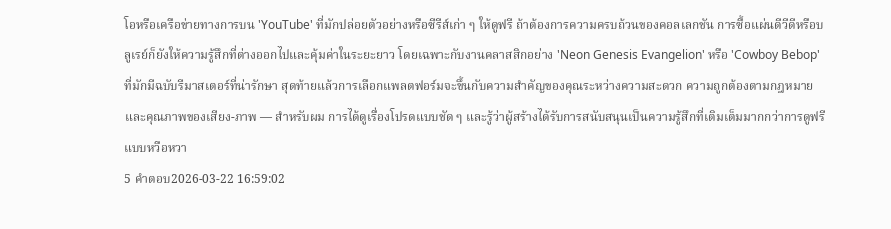โอหรือเครือข่ายทางการบน 'YouTube' ที่มักปล่อยตัวอย่างหรือซีรีส์เก่า ๆ ให้ดูฟรี ถ้าต้องการความครบถ้วนของคอลเลกชัน การซื้อแผ่นดีวีดีหรือบลูเรย์ก็ยังให้ความรู้สึกที่ต่างออกไปและคุ้มค่าในระยะยาว โดยเฉพาะกับงานคลาสสิกอย่าง 'Neon Genesis Evangelion' หรือ 'Cowboy Bebop' ที่มักมีฉบับรีมาสเตอร์ที่น่ารักษา สุดท้ายแล้วการเลือกแพลตฟอร์มจะขึ้นกับความสำคัญของคุณระหว่างความสะดวก ความถูกต้องตามกฎหมาย และคุณภาพของเสียง-ภาพ — สำหรับผม การได้ดูเรื่องโปรดแบบชัด ๆ และรู้ว่าผู้สร้างได้รับการสนับสนุนเป็นความรู้สึกที่เติมเต็มมากกว่าการดูฟรีแบบหวือหวา
5 คำตอบ2026-03-22 16:59:02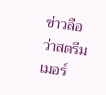ข่าวลือว่าสตรีมเมอร์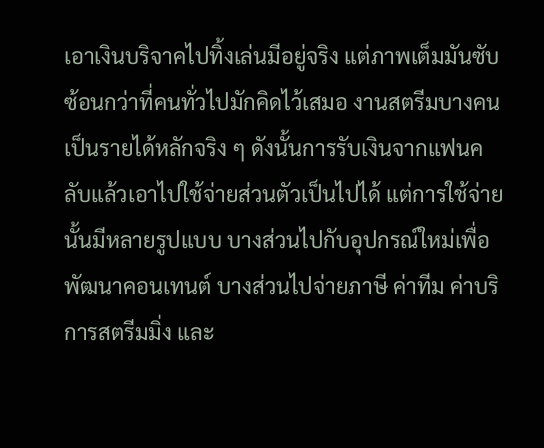เอาเงินบริจาคไปทิ้งเล่นมีอยู่จริง แต่ภาพเต็มมันซับซ้อนกว่าที่คนทั่วไปมักคิดไว้เสมอ งานสตรีมบางคนเป็นรายได้หลักจริง ๆ ดังนั้นการรับเงินจากแฟนคลับแล้วเอาไปใช้จ่ายส่วนตัวเป็นไปได้ แต่การใช้จ่ายนั้นมีหลายรูปแบบ บางส่วนไปกับอุปกรณ์ใหม่เพื่อพัฒนาคอนเทนต์ บางส่วนไปจ่ายภาษี ค่าทีม ค่าบริการสตรีมมิ่ง และ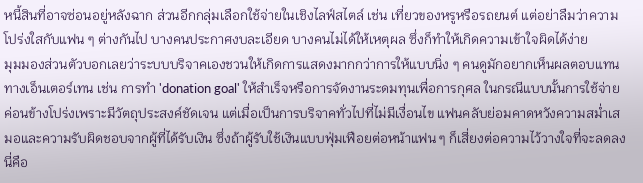หนี้สินที่อาจซ่อนอยู่หลังฉาก ส่วนอีกกลุ่มเลือกใช้จ่ายในเชิงไลฟ์สไตล์ เช่น เที่ยวของหรูหรือรถยนต์ แต่อย่าลืมว่าความโปร่งใสกับแฟน ๆ ต่างกันไป บางคนประกาศงบละเอียด บางคนไม่ได้ให้เหตุผล ซึ่งก็ทำให้เกิดความเข้าใจผิดได้ง่าย
มุมมองส่วนตัวบอกเลยว่าระบบบริจาคเองชวนให้เกิดการแสดงมากกว่าการให้แบบนิ่ง ๆ คนดูมักอยากเห็นผลตอบแทนทางเอ็นเตอร์เทน เช่น การทำ 'donation goal' ให้สำเร็จหรือการจัดงานระดมทุนเพื่อการกุศล ในกรณีแบบนั้นการใช้จ่ายค่อนข้างโปร่งเพราะมีวัตถุประสงค์ชัดเจน แต่เมื่อเป็นการบริจาคทั่วไปที่ไม่มีเงื่อนไข แฟนคลับย่อมคาดหวังความสม่ำเสมอและความรับผิดชอบจากผู้ที่ได้รับเงิน ซึ่งถ้าผู้รับใช้เงินแบบฟุ่มเฟือยต่อหน้าแฟน ๆ ก็เสี่ยงต่อความไว้วางใจที่จะลดลง นี่คือ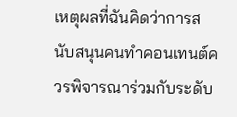เหตุผลที่ฉันคิดว่าการสนับสนุนคนทำคอนเทนต์ควรพิจารณาร่วมกับระดับ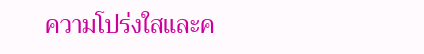ความโปร่งใสและค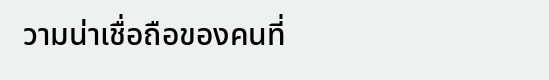วามน่าเชื่อถือของคนที่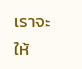เราจะให้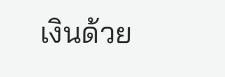เงินด้วย